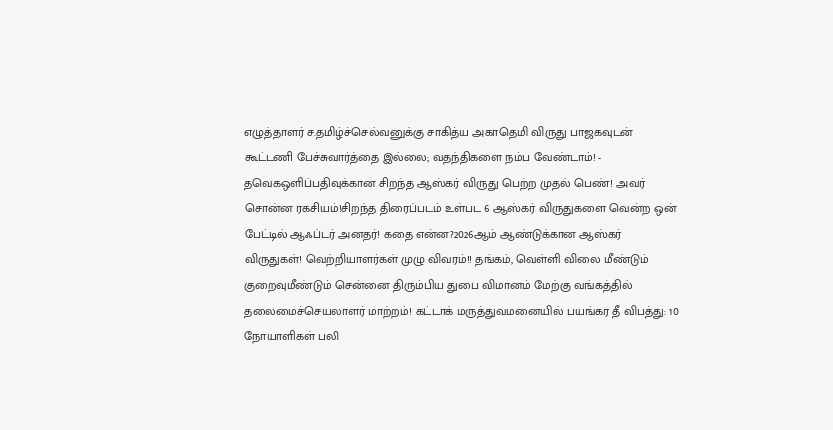எழுத்தாளர் ச.தமிழ்ச்செல்வனுக்கு சாகித்ய அகாதெமி விருது பாஜகவுடன் கூட்டணி பேச்சுவார்த்தை இல்லை; வதந்திகளை நம்ப வேண்டாம்! - தவெகஒளிப்பதிவுக்கான சிறந்த ஆஸ்கர் விருது பெற்ற முதல் பெண்! அவர் சொன்ன ரகசியம்!சிறந்த திரைப்படம் உள்பட 6 ஆஸ்கர் விருதுகளை வென்ற ஒன் பேட்டில் ஆஃப்டர் அனதர்! கதை என்ன?2026ஆம் ஆண்டுக்கான ஆஸ்கர் விருதுகள்! வெற்றியாளர்கள் முழு விவரம்!! தங்கம், வெள்ளி விலை மீண்டும் குறைவுமீண்டும் சென்னை திரும்பிய துபை விமானம் மேற்கு வங்கத்தில் தலைமைச்செயலாளர் மாற்றம்! கட்டாக் மருத்துவமனையில் பயங்கர தீ விபத்து: 10 நோயாளிகள் பலி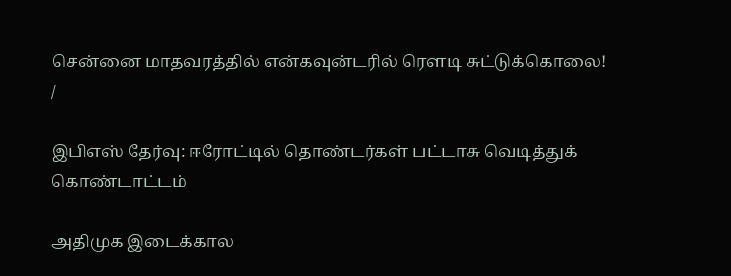சென்னை மாதவரத்தில் என்கவுன்டரில் ரௌடி சுட்டுக்கொலை!
/

இபிஎஸ் தேர்வு: ஈரோட்டில் தொண்டர்கள் பட்டாசு வெடித்துக் கொண்டாட்டம்

அதிமுக இடைக்கால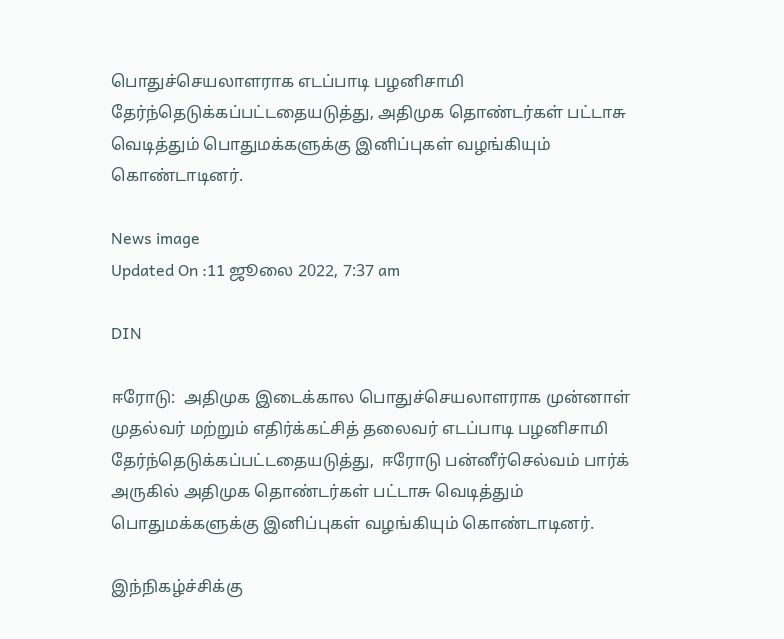பொதுச்செயலாளராக எடப்பாடி பழனிசாமி தேர்ந்தெடுக்கப்பட்டதையடுத்து, அதிமுக தொண்டர்கள் பட்டாசு வெடித்தும் பொதுமக்களுக்கு இனிப்புகள் வழங்கியும் கொண்டாடினர்.

News image
Updated On :11 ஜூலை 2022, 7:37 am

DIN

ஈரோடு:  அதிமுக இடைக்கால பொதுச்செயலாளராக முன்னாள் முதல்வர் மற்றும் எதிர்க்கட்சித் தலைவர் எடப்பாடி பழனிசாமி தேர்ந்தெடுக்கப்பட்டதையடுத்து,  ஈரோடு பன்னீர்செல்வம் பார்க் அருகில் அதிமுக தொண்டர்கள் பட்டாசு வெடித்தும் பொதுமக்களுக்கு இனிப்புகள் வழங்கியும் கொண்டாடினர்.

இந்நிகழ்ச்சிக்கு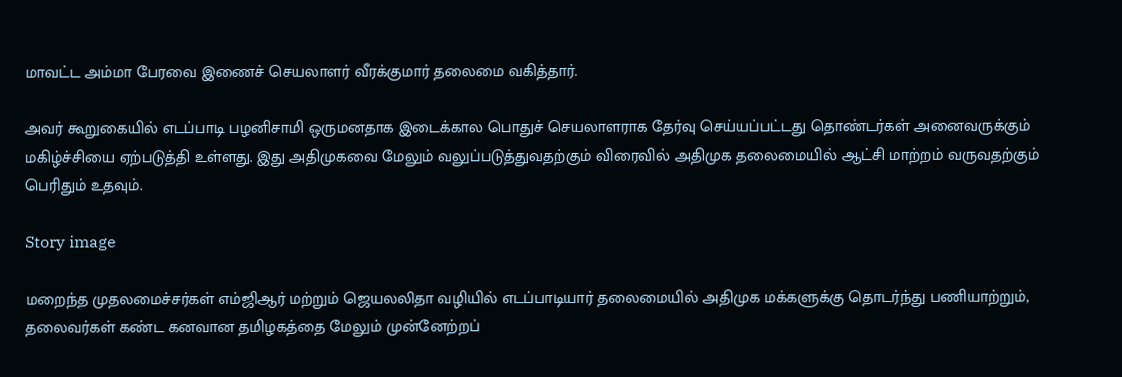மாவட்ட அம்மா பேரவை இணைச் செயலாளர் வீரக்குமார் தலைமை வகித்தார்.

அவர் கூறுகையில் எடப்பாடி பழனிசாமி ஒருமனதாக இடைக்கால பொதுச் செயலாளராக தேர்வு செய்யப்பட்டது தொண்டர்கள் அனைவருக்கும் மகிழ்ச்சியை ஏற்படுத்தி உள்ளது. இது அதிமுகவை மேலும் வலுப்படுத்துவதற்கும் விரைவில் அதிமுக தலைமையில் ஆட்சி மாற்றம் வருவதற்கும் பெரிதும் உதவும்.

Story image

மறைந்த முதலமைச்சர்கள் எம்ஜிஆர் மற்றும் ஜெயலலிதா வழியில் எடப்பாடியார் தலைமையில் அதிமுக மக்களுக்கு தொடர்ந்து பணியாற்றும், தலைவர்கள் கண்ட கனவான தமிழகத்தை மேலும் முன்னேற்றப்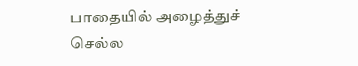பாதையில் அழைத்துச் செல்ல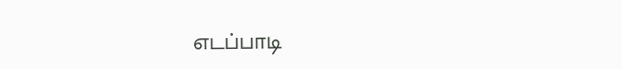எடப்பாடி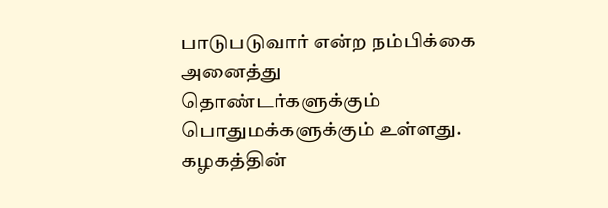பாடுபடுவார் என்ற நம்பிக்கை அனைத்து தொண்டர்களுக்கும் பொதுமக்களுக்கும் உள்ளது. கழகத்தின்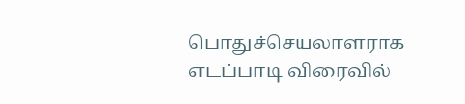பொதுச்செயலாளராக எடப்பாடி விரைவில்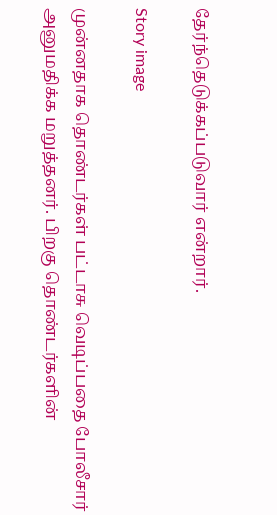தேர்ந்தெடுக்கப்படுவார் என்றார்.

Story image

முன்னதாக தொண்டர்கள் பட்டாசு வெடிப்பதை போலீசார் அனுமதிக்க மறுத்தனர். பிறகு தொண்டர்களின்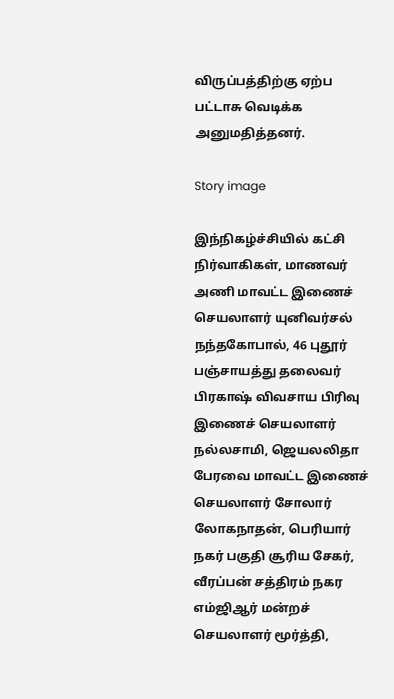விருப்பத்திற்கு ஏற்ப பட்டாசு வெடிக்க அனுமதித்தனர்.

Story image

இந்நிகழ்ச்சியில் கட்சி நிர்வாகிகள், மாணவர் அணி மாவட்ட இணைச் செயலாளர் யுனிவர்சல் நந்தகோபால், 46 புதூர் பஞ்சாயத்து தலைவர் பிரகாஷ் விவசாய பிரிவு இணைச் செயலாளர் நல்லசாமி, ஜெயலலிதா பேரவை மாவட்ட இணைச் செயலாளர் சோலார் லோகநாதன், பெரியார் நகர் பகுதி சூரிய சேகர், வீரப்பன் சத்திரம் நகர எம்ஜிஆர் மன்றச் செயலாளர் மூர்த்தி,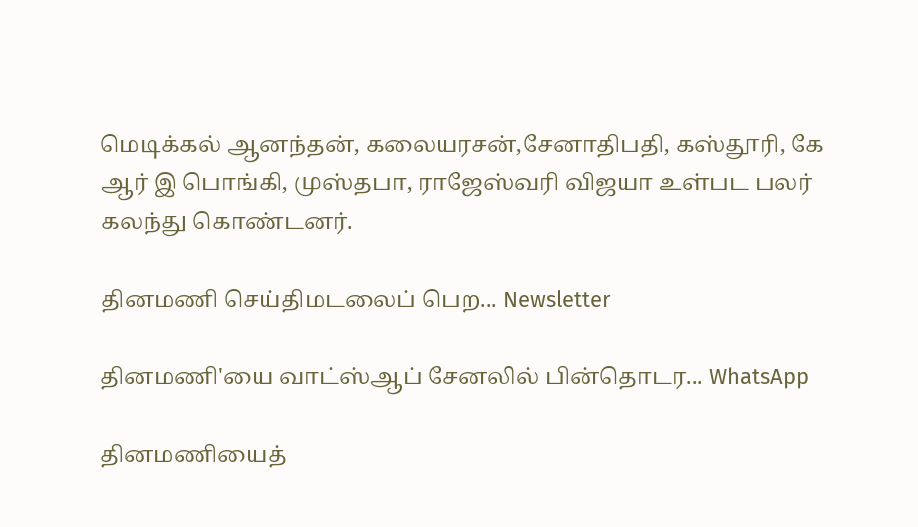மெடிக்கல் ஆனந்தன், கலையரசன்,சேனாதிபதி, கஸ்தூரி, கே ஆர் இ பொங்கி, முஸ்தபா, ராஜேஸ்வரி விஜயா உள்பட பலர் கலந்து கொண்டனர்.

தினமணி செய்திமடலைப் பெற... Newsletter

தினமணி'யை வாட்ஸ்ஆப் சேனலில் பின்தொடர... WhatsApp

தினமணியைத்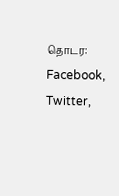தொடர: Facebook, Twitter,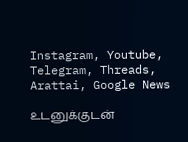Instagram, Youtube, Telegram, Threads, Arattai, Google News

உடனுக்குடன்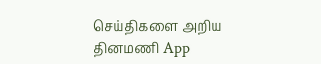செய்திகளை அறிய தினமணி App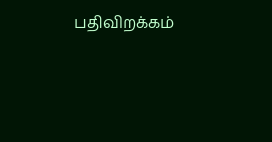பதிவிறக்கம்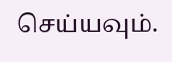செய்யவும்.